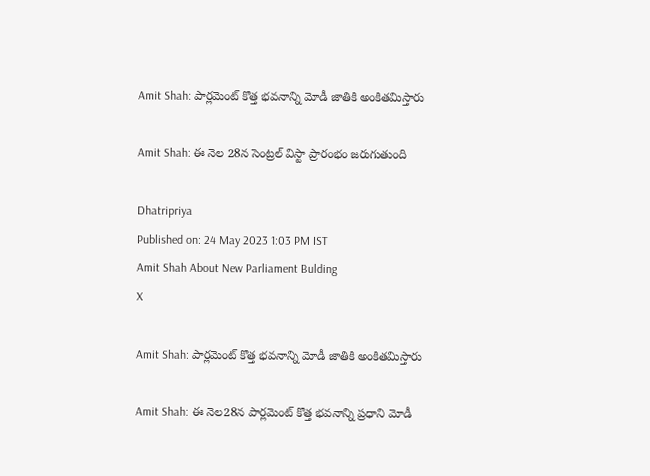Amit Shah: పార్లమెంట్ కొత్త భవనాన్ని మోడీ జాతికి అంకితమిస్తారు

Amit Shah: ఈ నెల 28న సెంట్రల్ విస్టా ప్రారంభం జరుగుతుంది

Dhatripriya
Published on: 24 May 2023 1:03 PM IST
Amit Shah About New Parliament Bulding
X

Amit Shah: పార్లమెంట్ కొత్త భవనాన్ని మోడీ జాతికి అంకితమిస్తారు

Amit Shah: ఈ నెల28న పార్లమెంట్ కొత్త భవనాన్ని ప్రధాని మోడీ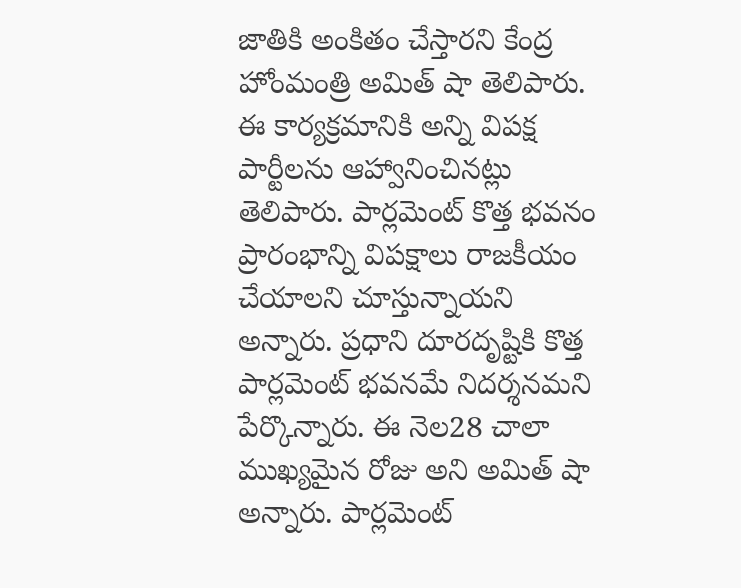జాతికి అంకితం చేస్తారని కేంద్ర హోంమంత్రి అమిత్ షా తెలిపారు. ఈ కార్యక్రమానికి అన్ని విపక్ష పార్టీలను ఆహ్వానించినట్లు తెలిపారు. పార్లమెంట్ కొత్త భవనం ప్రారంభాన్ని విపక్షాలు రాజకీయం చేయాలని చూస్తున్నాయని అన్నారు. ప్రధాని దూరదృష్టికి కొత్త పార్లమెంట్‌ భవనమే నిదర్శనమని పేర్కొన్నారు. ఈ నెల28 చాలా ముఖ్యమైన రోజు అని అమిత్ షా అన్నారు. పార్లమెంట్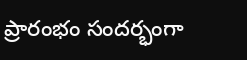ప్రారంభం సందర్భంగా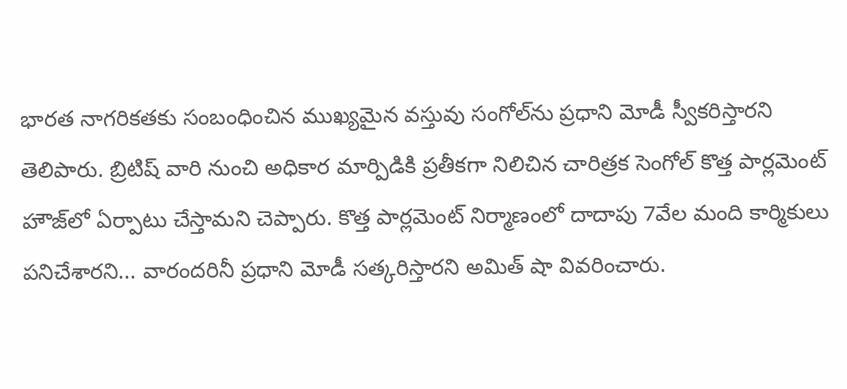భారత నాగరికతకు సంబంధించిన ముఖ్యమైన వస్తువు సంగోల్‌ను ప్రధాని మోడీ స్వీకరిస్తారని తెలిపారు. బ్రిటిష్ వారి నుంచి అధికార మార్పిడికి ప్రతీకగా నిలిచిన చారిత్రక సెంగోల్ కొత్త పార్లమెంట్ హౌజ్‌లో ఏర్పాటు చేస్తామని చెప్పారు. కొత్త పార్లమెంట్ నిర్మాణంలో దాదాపు 7వేల మంది కార్మికులు పనిచేశారని... వారందరినీ ప్రధాని మోడీ సత్కరిస్తారని అమిత్ షా వివరించారు.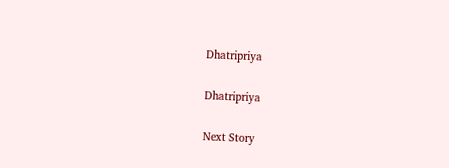Dhatripriya

Dhatripriya

Next Story